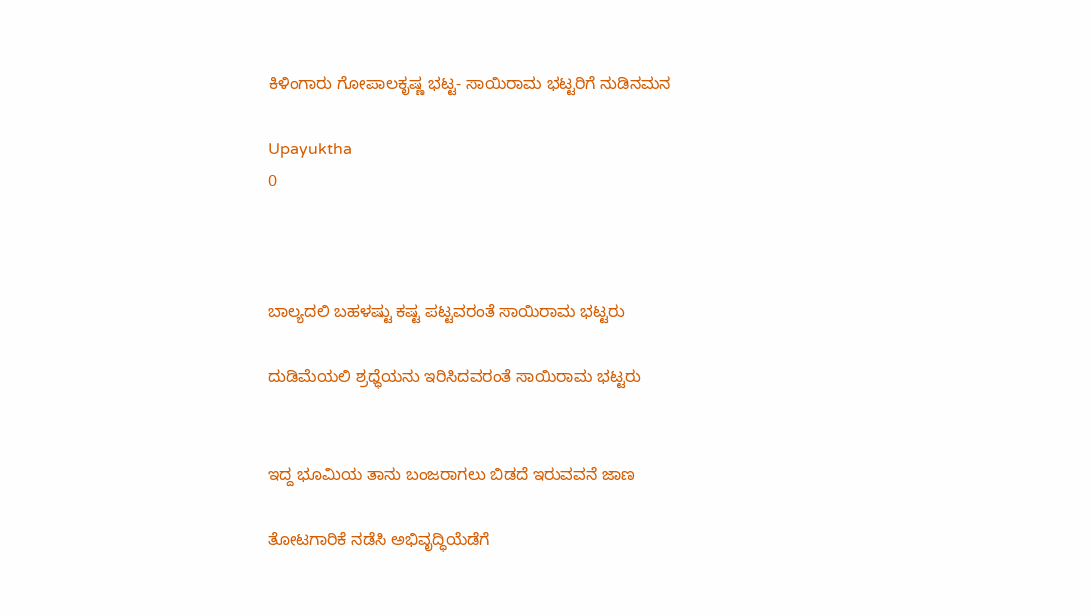ಕಿಳಿಂಗಾರು ಗೋಪಾಲಕೃಷ್ಣ ಭಟ್ಟ- ಸಾಯಿರಾಮ ಭಟ್ಟರಿಗೆ ನುಡಿನಮನ

Upayuktha
0



ಬಾಲ್ಯದಲಿ ಬಹಳಷ್ಟು ಕಷ್ಟ ಪಟ್ಟವರಂತೆ ಸಾಯಿರಾಮ ಭಟ್ಟರು

ದುಡಿಮೆಯಲಿ ಶ್ರಧ್ಧೆಯನು ಇರಿಸಿದವರಂತೆ ಸಾಯಿರಾಮ ಭಟ್ಟರು


ಇದ್ದ ಭೂಮಿಯ ತಾನು ಬಂಜರಾಗಲು ಬಿಡದೆ ಇರುವವನೆ ಜಾಣ

ತೋಟಗಾರಿಕೆ ನಡೆಸಿ ಅಭಿವೃದ್ಧಿಯೆಡೆಗೆ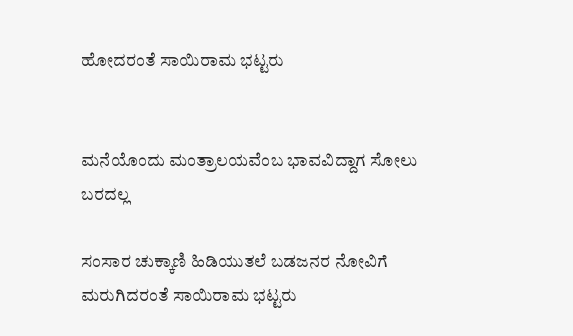ಹೋದರಂತೆ ಸಾಯಿರಾಮ ಭಟ್ಟರು


ಮನೆಯೊಂದು ಮಂತ್ರಾಲಯವೆಂಬ ಭಾವವಿದ್ದಾಗ ಸೋಲು ಬರದಲ್ಲ

ಸಂಸಾರ ಚುಕ್ಕಾಣಿ ಹಿಡಿಯುತಲೆ ಬಡಜನರ ನೋವಿಗೆ ಮರುಗಿದರಂತೆ ಸಾಯಿರಾಮ ಭಟ್ಟರು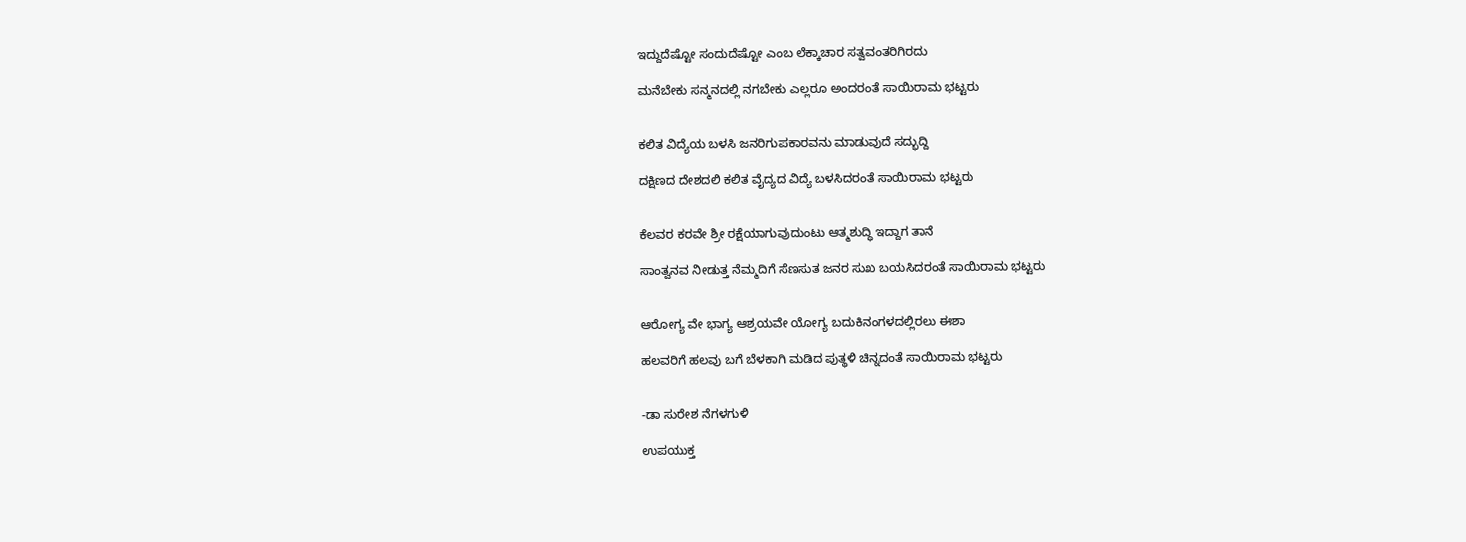ಇದ್ದುದೆಷ್ಟೋ ಸಂದುದೆಷ್ಟೋ ಎಂಬ ಲೆಕ್ಕಾಚಾರ ಸತ್ವವಂತರಿಗಿರದು

ಮನೆಬೇಕು ಸನ್ಮನದಲ್ಲಿ ನಗಬೇಕು ಎಲ್ಲರೂ ಅಂದರಂತೆ ಸಾಯಿರಾಮ ಭಟ್ಟರು


ಕಲಿತ ವಿದ್ಯೆಯ ಬಳಸಿ ಜನರಿಗುಪಕಾರವನು ಮಾಡುವುದೆ ಸದ್ಭುದ್ದಿ

ದಕ್ಷಿಣದ ದೇಶದಲಿ ಕಲಿತ ವೈದ್ಯದ ವಿದ್ಯೆ ಬಳಸಿದರಂತೆ ಸಾಯಿರಾಮ ಭಟ್ಟರು


ಕೆಲವರ ಕರವೇ ಶ್ರೀ ರಕ್ಷೆಯಾಗುವುದುಂಟು ಆತ್ಮಶುದ್ಧಿ ಇದ್ದಾಗ ತಾನೆ

ಸಾಂತ್ವನವ ನೀಡುತ್ತ ನೆಮ್ಮದಿಗೆ ಸೆಣಸುತ ಜನರ ಸುಖ ಬಯಸಿದರಂತೆ ಸಾಯಿರಾಮ ಭಟ್ಟರು


ಆರೋಗ್ಯ ವೇ ಭಾಗ್ಯ ಆಶ್ರಯವೇ ಯೋಗ್ಯ ಬದುಕಿನಂಗಳದಲ್ಲಿರಲು ಈಶಾ

ಹಲವರಿಗೆ ಹಲವು ಬಗೆ ಬೆಳಕಾಗಿ ಮಡಿದ ಪುತ್ಥಳಿ ಚಿನ್ನದಂತೆ ಸಾಯಿರಾಮ ಭಟ್ಟರು


-ಡಾ ಸುರೇಶ ನೆಗಳಗುಳಿ

ಉಪಯುಕ್ತ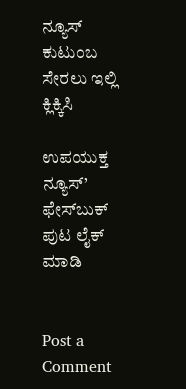ನ್ಯೂಸ್ ಕುಟುಂಬ ಸೇರಲು ಇಲ್ಲಿ ಕ್ಲಿಕ್ಕಿಸಿ

ಉಪಯುಕ್ತ ನ್ಯೂಸ್‌’ ಫೇಸ್‌ಬುಕ್ ಪುಟ ಲೈಕ್ ಮಾಡಿ


Post a Comment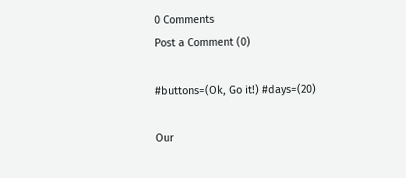0 Comments
Post a Comment (0)

#buttons=(Ok, Go it!) #days=(20)

Our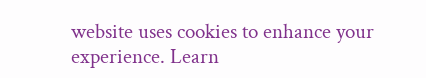website uses cookies to enhance your experience. Learn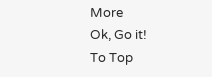More
Ok, Go it!
To Top